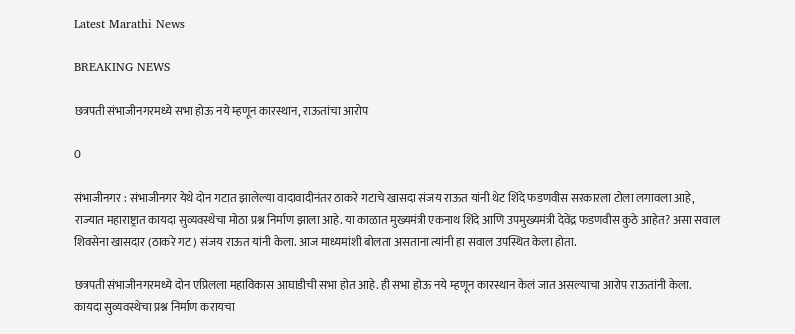Latest Marathi News

BREAKING NEWS

छत्रपती संभाजीनगरमध्ये सभा होऊ नये म्हणून कारस्थान, राऊतांचा आरोप

0

संभाजीनगर : संभाजीनगर येथे दोन गटात झालेल्या वादावादीनंतर ठाकरे गटाचे खासदा संजय राऊत यांनी थेट शिंदे फडणवीस सरकारला टोला लगावला आहे, राज्यात महाराष्ट्रात कायदा सुव्यवस्थेचा मोठा प्रश्न निर्माण झाला आहे. या काळात मुख्यमंत्री एकनाथ शिंदे आणि उपमुख्यमंत्री देवेंद्र फडणवीस कुठे आहेत? असा सवाल शिवसेना खासदार (ठाकरे गट) संजय राऊत यांनी केला. आज माध्यमांशी बोलता असताना त्यांनी हा सवाल उपस्थित केला होता.

छत्रपती संभाजीनगरमध्ये दोन एप्रिलला महाविकास आघाडीची सभा होत आहे. ही सभा होऊ नये म्हणून कारस्थान केलं जात असल्याचा आरोप राऊतांनी केला. कायदा सुव्यवस्थेचा प्रश्न निर्माण करायचा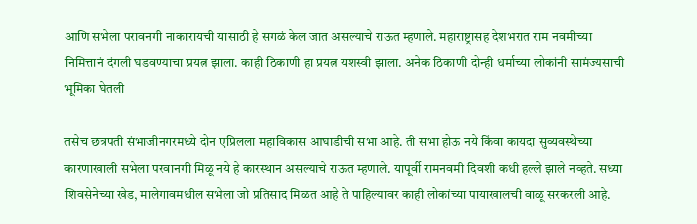आणि सभेला परावनगी नाकारायची यासाठी हे सगळं केल जात असल्याचे राऊत म्हणाले. महाराष्ट्रासह देशभरात राम नवमीच्या निमित्तानं दंगली घडवण्याचा प्रयत्न झाला. काही ठिकाणी हा प्रयत्न यशस्वी झाला. अनेक ठिकाणी दोन्ही धर्माच्या लोकांनी सामंज्यसाची भूमिका घेतली

तसेच छत्रपती संभाजीनगरमध्ये दोन एप्रिलला महाविकास आघाडीची सभा आहे. ती सभा होऊ नये किंवा कायदा सुव्यवस्थेच्या कारणाखाली सभेला परवानगी मिळू नये हे कारस्थान असल्याचे राऊत म्हणाले. यापूर्वी रामनवमी दिवशी कधी हल्ले झाले नव्हते. सध्या शिवसेनेच्या खेड, मालेगावमधील सभेला जो प्रतिसाद मिळत आहे ते पाहिल्यावर काही लोकांच्या पायाखालची वाळू सरकरली आहे.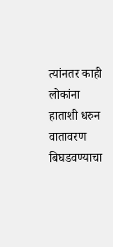त्यांनतर काही लोकांना हाताशी धरुन वातावरण बिघडवण्याचा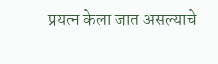प्रयत्न केला जात असल्याचे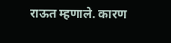राऊत म्हणाले. कारण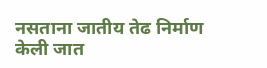नसताना जातीय तेढ निर्माण केली जात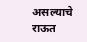असल्याचे राऊत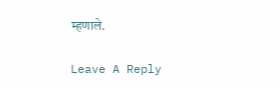म्हणाले.

Leave A Reply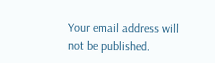Your email address will not be published.